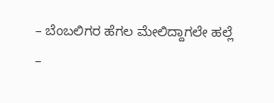– ಬೆಂಬಲಿಗರ ಹೆಗಲ ಮೇಲಿದ್ದಾಗಲೇ ಹಲ್ಲೆ
–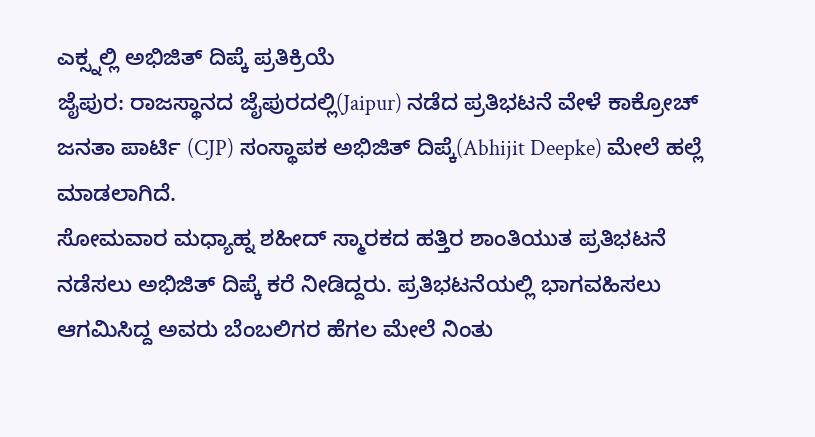ಎಕ್ಸ್ನಲ್ಲಿ ಅಭಿಜಿತ್ ದಿಪ್ಕೆ ಪ್ರತಿಕ್ರಿಯೆ
ಜೈಪುರ: ರಾಜಸ್ಥಾನದ ಜೈಪುರದಲ್ಲಿ(Jaipur) ನಡೆದ ಪ್ರತಿಭಟನೆ ವೇಳೆ ಕಾಕ್ರೋಚ್ ಜನತಾ ಪಾರ್ಟಿ (CJP) ಸಂಸ್ಥಾಪಕ ಅಭಿಜಿತ್ ದಿಪ್ಕೆ(Abhijit Deepke) ಮೇಲೆ ಹಲ್ಲೆ ಮಾಡಲಾಗಿದೆ.
ಸೋಮವಾರ ಮಧ್ಯಾಹ್ನ ಶಹೀದ್ ಸ್ಮಾರಕದ ಹತ್ತಿರ ಶಾಂತಿಯುತ ಪ್ರತಿಭಟನೆ ನಡೆಸಲು ಅಭಿಜಿತ್ ದಿಪ್ಕೆ ಕರೆ ನೀಡಿದ್ದರು. ಪ್ರತಿಭಟನೆಯಲ್ಲಿ ಭಾಗವಹಿಸಲು ಆಗಮಿಸಿದ್ದ ಅವರು ಬೆಂಬಲಿಗರ ಹೆಗಲ ಮೇಲೆ ನಿಂತು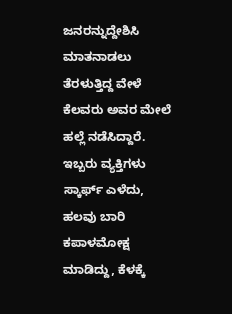ಜನರನ್ನುದ್ದೇಶಿಸಿ ಮಾತನಾಡಲು ತೆರಳುತ್ತಿದ್ದ ವೇಳೆ ಕೆಲವರು ಅವರ ಮೇಲೆ ಹಲ್ಲೆ ನಡೆಸಿದ್ದಾರೆ.
ಇಬ್ಬರು ವ್ಯಕ್ತಿಗಳು ಸ್ಕಾರ್ಫ್ ಎಳೆದು, ಹಲವು ಬಾರಿ ಕಪಾಳಮೋಕ್ಷ ಮಾಡಿದ್ದು, ಕೆಳಕ್ಕೆ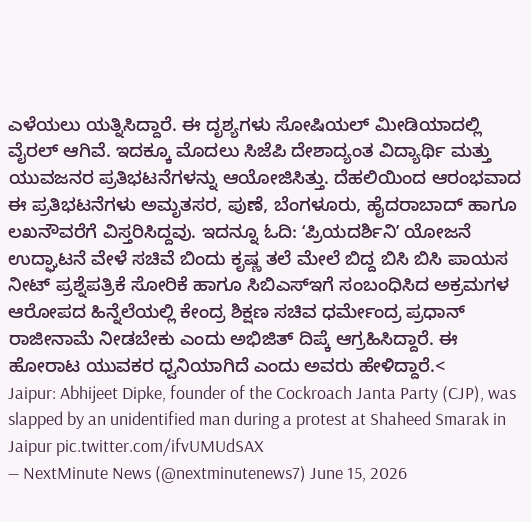ಎಳೆಯಲು ಯತ್ನಿಸಿದ್ದಾರೆ. ಈ ದೃಶ್ಯಗಳು ಸೋಷಿಯಲ್ ಮೀಡಿಯಾದಲ್ಲಿ ವೈರಲ್ ಆಗಿವೆ. ಇದಕ್ಕೂ ಮೊದಲು ಸಿಜೆಪಿ ದೇಶಾದ್ಯಂತ ವಿದ್ಯಾರ್ಥಿ ಮತ್ತು ಯುವಜನರ ಪ್ರತಿಭಟನೆಗಳನ್ನು ಆಯೋಜಿಸಿತ್ತು. ದೆಹಲಿಯಿಂದ ಆರಂಭವಾದ ಈ ಪ್ರತಿಭಟನೆಗಳು ಅಮೃತಸರ, ಪುಣೆ, ಬೆಂಗಳೂರು, ಹೈದರಾಬಾದ್ ಹಾಗೂ ಲಖನೌವರೆಗೆ ವಿಸ್ತರಿಸಿದ್ದವು. ಇದನ್ನೂ ಓದಿ: ʻಪ್ರಿಯದರ್ಶಿನಿʼ ಯೋಜನೆ ಉದ್ಘಾಟನೆ ವೇಳೆ ಸಚಿವೆ ಬಿಂದು ಕೃಷ್ಣ ತಲೆ ಮೇಲೆ ಬಿದ್ದ ಬಿಸಿ ಬಿಸಿ ಪಾಯಸ
ನೀಟ್ ಪ್ರಶ್ನೆಪತ್ರಿಕೆ ಸೋರಿಕೆ ಹಾಗೂ ಸಿಬಿಎಸ್ಇಗೆ ಸಂಬಂಧಿಸಿದ ಅಕ್ರಮಗಳ ಆರೋಪದ ಹಿನ್ನೆಲೆಯಲ್ಲಿ ಕೇಂದ್ರ ಶಿಕ್ಷಣ ಸಚಿವ ಧರ್ಮೇಂದ್ರ ಪ್ರಧಾನ್ ರಾಜೀನಾಮೆ ನೀಡಬೇಕು ಎಂದು ಅಭಿಜಿತ್ ದಿಪ್ಕೆ ಆಗ್ರಹಿಸಿದ್ದಾರೆ. ಈ ಹೋರಾಟ ಯುವಕರ ಧ್ವನಿಯಾಗಿದೆ ಎಂದು ಅವರು ಹೇಳಿದ್ದಾರೆ.<
Jaipur: Abhijeet Dipke, founder of the Cockroach Janta Party (CJP), was slapped by an unidentified man during a protest at Shaheed Smarak in Jaipur pic.twitter.com/ifvUMUdSAX
— NextMinute News (@nextminutenews7) June 15, 2026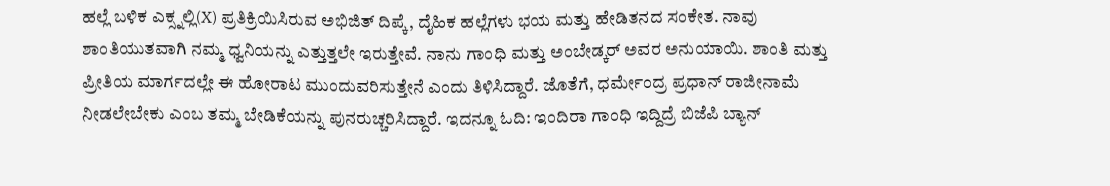ಹಲ್ಲೆ ಬಳಿಕ ಎಕ್ಸ್ನಲ್ಲಿ(X) ಪ್ರತಿಕ್ರಿಯಿಸಿರುವ ಅಭಿಜಿತ್ ದಿಪ್ಕೆ, ದೈಹಿಕ ಹಲ್ಲೆಗಳು ಭಯ ಮತ್ತು ಹೇಡಿತನದ ಸಂಕೇತ. ನಾವು ಶಾಂತಿಯುತವಾಗಿ ನಮ್ಮ ಧ್ವನಿಯನ್ನು ಎತ್ತುತ್ತಲೇ ಇರುತ್ತೇವೆ. ನಾನು ಗಾಂಧಿ ಮತ್ತು ಅಂಬೇಡ್ಕರ್ ಅವರ ಅನುಯಾಯಿ. ಶಾಂತಿ ಮತ್ತು ಪ್ರೀತಿಯ ಮಾರ್ಗದಲ್ಲೇ ಈ ಹೋರಾಟ ಮುಂದುವರಿಸುತ್ತೇನೆ ಎಂದು ತಿಳಿಸಿದ್ದಾರೆ. ಜೊತೆಗೆ, ಧರ್ಮೇಂದ್ರ ಪ್ರಧಾನ್ ರಾಜೀನಾಮೆ ನೀಡಲೇಬೇಕು ಎಂಬ ತಮ್ಮ ಬೇಡಿಕೆಯನ್ನು ಪುನರುಚ್ಚರಿಸಿದ್ದಾರೆ. ಇದನ್ನೂ ಓದಿ: ಇಂದಿರಾ ಗಾಂಧಿ ಇದ್ದಿದ್ರೆ ಬಿಜೆಪಿ ಬ್ಯಾನ್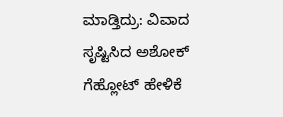ಮಾಡ್ತಿದ್ರು: ವಿವಾದ ಸೃಷ್ಟಿಸಿದ ಅಶೋಕ್ ಗೆಹ್ಲೋಟ್ ಹೇಳಿಕೆ